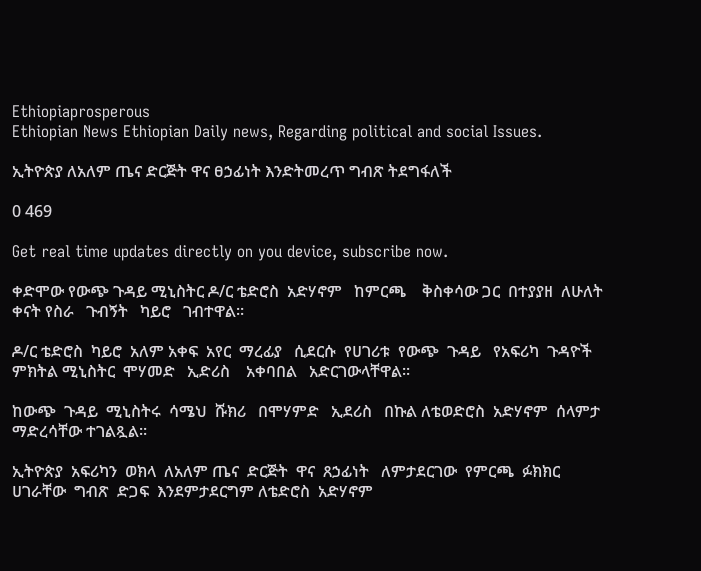Ethiopiaprosperous
Ethiopian News Ethiopian Daily news, Regarding political and social Issues.

ኢትዮጵያ ለአለም ጤና ድርጅት ዋና ፀኃፊነት እንድትመረጥ ግብጽ ትደግፋለች

0 469

Get real time updates directly on you device, subscribe now.

ቀድሞው የውጭ ጉዳይ ሚኒስትር ዶ/ር ቴድሮስ  አድሃኖም   ከምርጫ    ቅስቀሳው ጋር  በተያያዘ  ለሁለት  ቀናት የስራ   ጉብኝት   ካይሮ   ገብተዋል፡፡

ዶ/ር ቴድሮስ  ካይሮ  አለም አቀፍ  አየር  ማረፊያ   ሲደርሱ  የሀገሪቱ  የውጭ  ጉዳይ   የአፍሪካ  ጉዳዮች ምክትል ሚኒስትር  ሞሃመድ   ኢድሪስ    አቀባበል   አድርገውላቸዋል፡፡

ከውጭ  ጉዳይ  ሚኒስትሩ  ሳሜህ  ሹክሪ   በሞሃምድ   ኢደሪስ   በኩል ለቴወድሮስ  አድሃኖም  ሰላምታ  ማድረሳቸው ተገልጿል፡፡

ኢትዮጵያ  አፍሪካን  ወክላ  ለአለም ጤና  ድርጅት  ዋና  ጸኃፊነት   ለምታደርገው  የምርጫ  ፉክክር  ሀገራቸው  ግብጽ  ድጋፍ  እንደምታደርግም ለቴድሮስ  አድሃኖም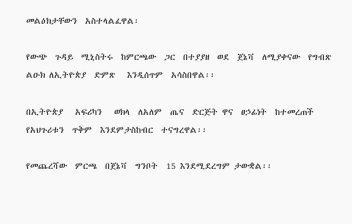መልዕክታቸውን  አስተላልፈዋል፡

የውጭ  ጉዳይ  ሚኒስትሩ  ከምርጫው  ጋር  በተያያዘ  ወደ  ጀኔቫ  ለሚያቀናው  የግብጽ  ልዑክ ለኢትዮጵያ  ድምጽ   እንዲሰጥም  አሳስበዋል፡፡

በኢትዮጵያ   አፍሪካን   ወክላ  ለአለም  ጤና  ድርጅት ዋና  ፀኃፊነት  ከተመረጠች   የአህጉሪቱን  ጥቅም  እንደምታስከብር  ተናግረዋል፡፡

የመጨረሻው  ምርጫ  በጀኔቫ  ግንቦት  15 እንደሚደረግም ታውቋል፡፡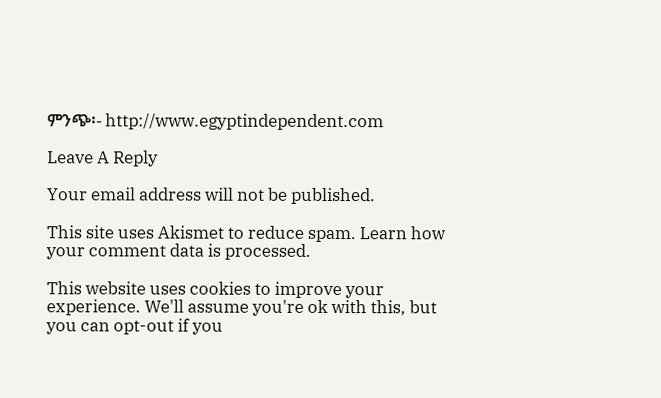ምንጭ፡- http://www.egyptindependent.com

Leave A Reply

Your email address will not be published.

This site uses Akismet to reduce spam. Learn how your comment data is processed.

This website uses cookies to improve your experience. We'll assume you're ok with this, but you can opt-out if you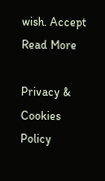wish. Accept Read More

Privacy & Cookies Policy